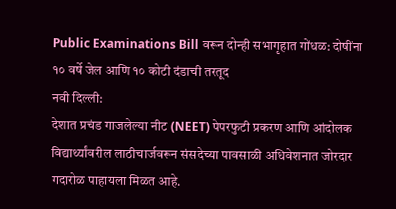Public Examinations Bill वरून दोन्ही सभागृहात गोंधळ: दोषींना १० वर्षे जेल आणि १० कोटी दंडाची तरतूद
नवी दिल्ली:
देशात प्रचंड गाजलेल्या नीट (NEET) पेपरफुटी प्रकरण आणि आंदोलक विद्यार्थ्यांवरील लाठीचार्जवरून संसदेच्या पावसाळी अधिवेशनात जोरदार गदारोळ पाहायला मिळत आहे.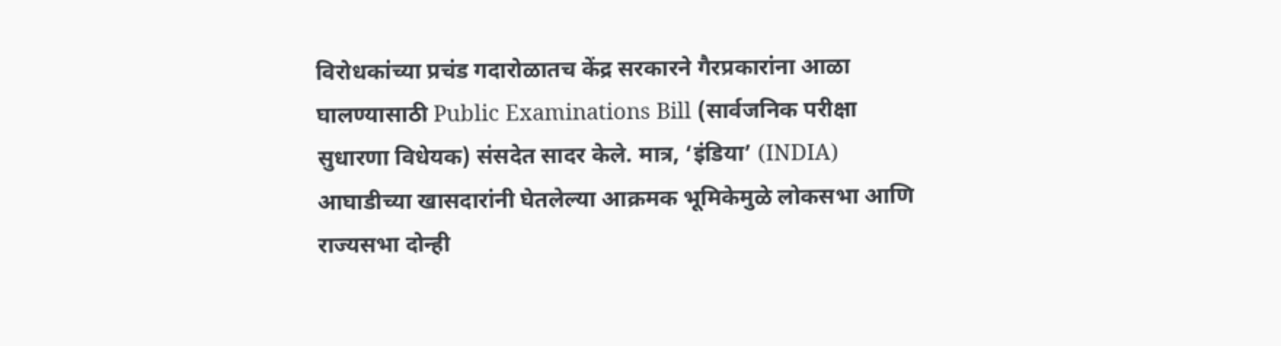विरोधकांच्या प्रचंड गदारोळातच केंद्र सरकारने गैरप्रकारांना आळा घालण्यासाठी Public Examinations Bill (सार्वजनिक परीक्षा सुधारणा विधेयक) संसदेत सादर केले. मात्र, ‘इंडिया’ (INDIA) आघाडीच्या खासदारांनी घेतलेल्या आक्रमक भूमिकेमुळे लोकसभा आणि राज्यसभा दोन्ही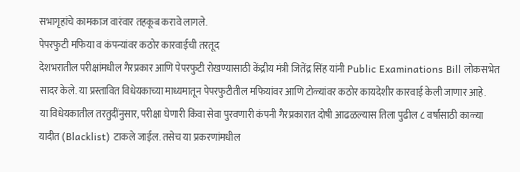सभागृहांचे कामकाज वारंवार तहकूब करावे लागले.
पेपरफुटी मफिया व कंपन्यांवर कठोर कारवाईची तरतूद
देशभरातील परीक्षांमधील गैरप्रकार आणि पेपरफुटी रोखण्यासाठी केंद्रीय मंत्री जितेंद्र सिंह यांनी Public Examinations Bill लोकसभेत सादर केले. या प्रस्तावित विधेयकाच्या माध्यमातून पेपरफुटीतील मफियांवर आणि टोळ्यांवर कठोर कायदेशीर कारवाई केली जाणार आहे.
या विधेयकातील तरतुदींनुसार, परीक्षा घेणारी किंवा सेवा पुरवणारी कंपनी गैरप्रकारात दोषी आढळल्यास तिला पुढील ८ वर्षांसाठी काळ्या यादीत (Blacklist) टाकले जाईल. तसेच या प्रकरणांमधील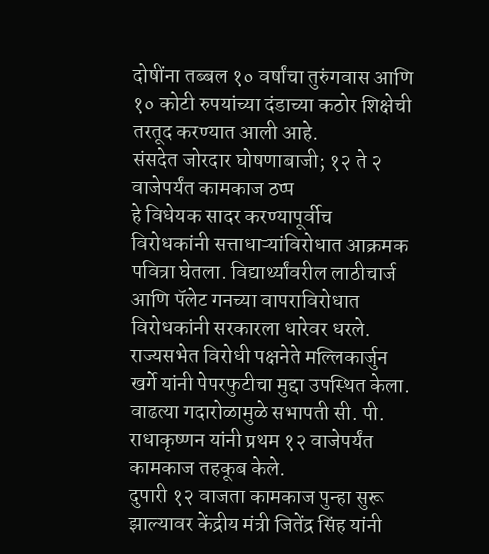दोषींना तब्बल १० वर्षांचा तुरुंगवास आणि १० कोटी रुपयांच्या दंडाच्या कठोर शिक्षेची तरतूद करण्यात आली आहे.
संसदेत जोरदार घोषणाबाजी; १२ ते २ वाजेपर्यंत कामकाज ठप्प
हे विधेयक सादर करण्यापूर्वीच विरोधकांनी सत्ताधाऱ्यांविरोधात आक्रमक पवित्रा घेतला. विद्यार्थ्यांवरील लाठीचार्ज आणि पॅलेट गनच्या वापराविरोधात विरोधकांनी सरकारला धारेवर धरले. राज्यसभेत विरोधी पक्षनेते मल्लिकार्जुन खर्गे यांनी पेपरफुटीचा मुद्दा उपस्थित केला. वाढत्या गदारोळामुळे सभापती सी. पी. राधाकृष्णन यांनी प्रथम १२ वाजेपर्यंत कामकाज तहकूब केले.
दुपारी १२ वाजता कामकाज पुन्हा सुरू झाल्यावर केंद्रीय मंत्री जितेंद्र सिंह यांनी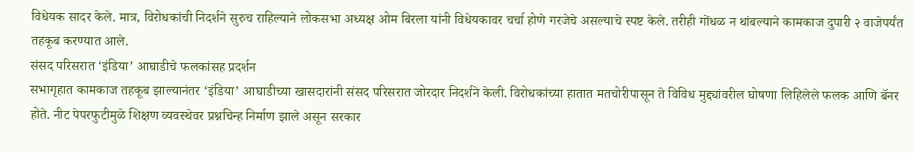विधेयक सादर केले. मात्र, विरोधकांची निदर्शने सुरुच राहिल्याने लोकसभा अध्यक्ष ओम बिरला यांनी विधेयकावर चर्चा होणे गरजेचे असल्याचे स्पष्ट केले. तरीही गोंधळ न थांबल्याने कामकाज दुपारी २ वाजेपर्यंत तहकूब करण्यात आले.
संसद परिसरात ‘इंडिया’ आघाडीचे फलकांसह प्रदर्शन
सभागृहात कामकाज तहकूब झाल्यानंतर ‘इंडिया’ आघाडीच्या खासदारांनी संसद परिसरात जोरदार निदर्शने केली. विरोधकांच्या हातात मतचोरीपासून ते विविध मुद्द्यांवरील घोषणा लिहिलेले फलक आणि बॅनर होते. नीट पेपरफुटीमुळे शिक्षण व्यवस्थेवर प्रश्नचिन्ह निर्माण झाले असून सरकार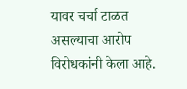यावर चर्चा टाळत असल्याचा आरोप विरोधकांनी केला आहे.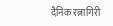दैनिक रत्नागिरी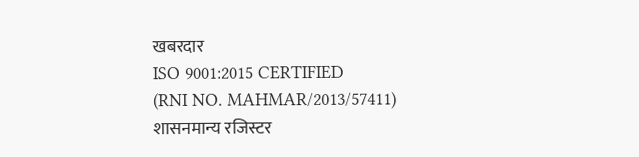खबरदार
ISO 9001:2015 CERTIFIED
(RNI NO. MAHMAR/2013/57411)
शासनमान्य रजिस्टर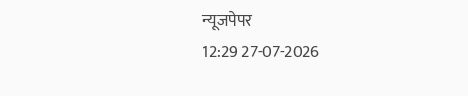न्यूजपेपर
12:29 27-07-2026